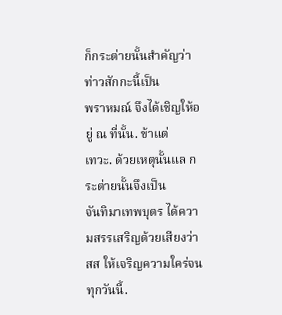ก็กระต่ายนั้นสำคัญว่า ท่าวสักกะนี้เป็น
พราหมณ์ จึงได้เชิญให้อยู่ ณ ที่นั้น. ข้าแต่
เทวะ. ด้วยเหตุนั้นแล กระต่ายนั้นจึงเป็น
จันทิมาเทพบุตร ได้ความสรรเสริญด้วยเสียงว่า
สส ให้เจริญความใคร่จนทุกวันนี้.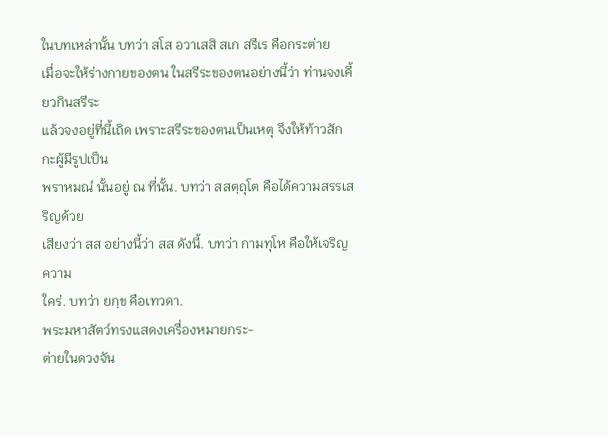ในบทเหล่านั้น บทว่า สโส อวาเสสิ สเก สรีเร คือกระต่าย
เมื่อจะให้ร่างกายของตน ในสรีระของตนอย่างนี้ว่า ท่านจงเคี้ยวกินสรีระ
แล้วจงอยู่ที่นี้เถิด เพราะสรีระของตนเป็นเหตุ จึงให้ท้าวสักกะผู้มีรูปเป็น
พราหมณ์ นั้นอยู่ ณ ที่นั้น. บทว่า สสตฺถุโต คือได้ความสรรเสริญด้วย
เสียงว่า สส อย่างนี้ว่า สส ดังนี้. บทว่า กามทุโห คือให้เจริญความ
ใคร่. บทว่า ยกฺข คือเทวดา.
พระมหาสัตว์ทรงแสดงเครื่องหมายกระ-
ต่ายในดวงจัน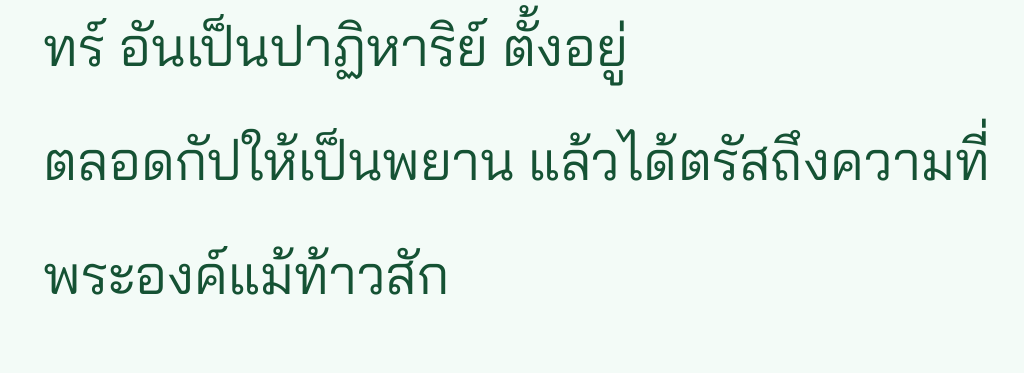ทร์ อันเป็นปาฏิหาริย์ ตั้งอยู่
ตลอดกัปให้เป็นพยาน แล้วได้ตรัสถึงความที่
พระองค์แม้ท้าวสัก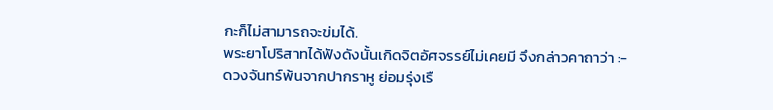กะก็ไม่สามารถจะข่มได้.
พระยาโปริสาทได้ฟังดังนั้นเกิดจิตอัศจรรย์ไม่เคยมี จึงกล่าวคาถาว่า :-
ดวงจันทร์พ้นจากปากราหู ย่อมรุ่งเรื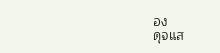อง
ดุจแส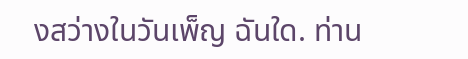งสว่างในวันเพ็ญ ฉันใด. ท่าน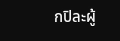กปิละผู้